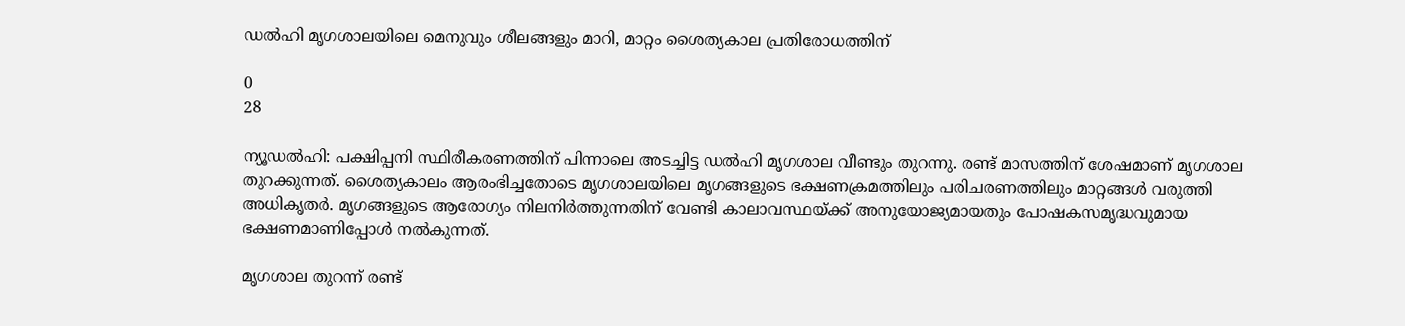ഡൽഹി മൃഗശാലയിലെ മെനുവും ശീലങ്ങളും മാറി, മാറ്റം ശൈത്യകാല പ്രതിരോധത്തിന്

0
28

ന്യൂഡൽഹി: പക്ഷിപ്പനി സ്ഥിരീകരണത്തിന് പിന്നാലെ അടച്ചിട്ട ഡല്‍ഹി മൃഗശാല വീണ്ടും തുറന്നു. രണ്ട് മാസത്തിന് ശേഷമാണ് മൃഗശാല തുറക്കുന്നത്. ശൈത്യകാലം ആരംഭിച്ചതോടെ മൃഗശാലയിലെ മൃഗങ്ങളുടെ ഭക്ഷണക്രമത്തിലും പരിചരണത്തിലും മാറ്റങ്ങൾ വരുത്തി അധികൃതർ. മൃഗങ്ങളുടെ ആരോഗ്യം നിലനിര്‍ത്തുന്നതിന് വേണ്ടി കാലാവസ്ഥയ്ക്ക് അനുയോജ്യമായതും പോഷകസമൃദ്ധവുമായ ഭക്ഷണമാണിപ്പോള്‍ നല്‍കുന്നത്.

മൃഗശാല തുറന്ന് രണ്ട്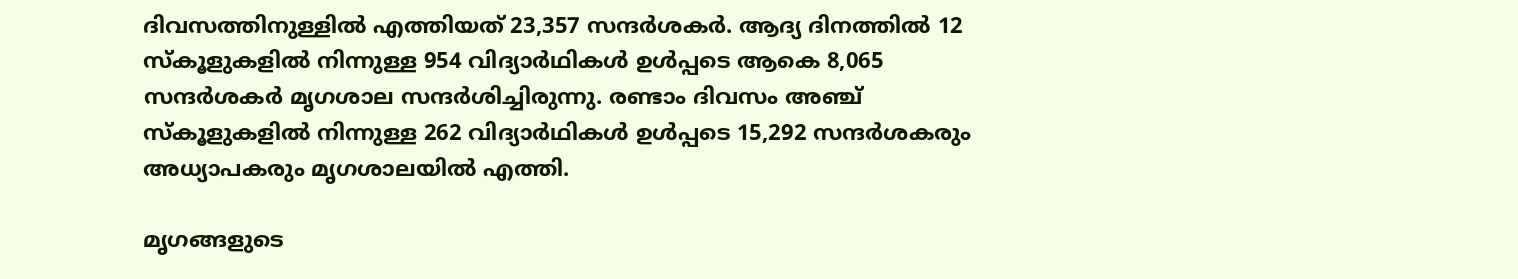ദിവസത്തിനുള്ളിൽ എത്തിയത് 23,357 സന്ദർശകർ. ആദ്യ ദിനത്തില്‍ 12 സ്‌കൂളുകളിൽ നിന്നുള്ള 954 വിദ്യാർഥികൾ ഉൾപ്പടെ ആകെ 8,065 സന്ദർശകർ മൃഗശാല സന്ദർശിച്ചിരുന്നു. രണ്ടാം ദിവസം അഞ്ച് സ്‌കൂളുകളിൽ നിന്നുള്ള 262 വിദ്യാർഥികൾ ഉൾപ്പടെ 15,292 സന്ദർശകരും അധ്യാപകരും മൃഗശാലയിൽ എത്തി.

മൃഗങ്ങളുടെ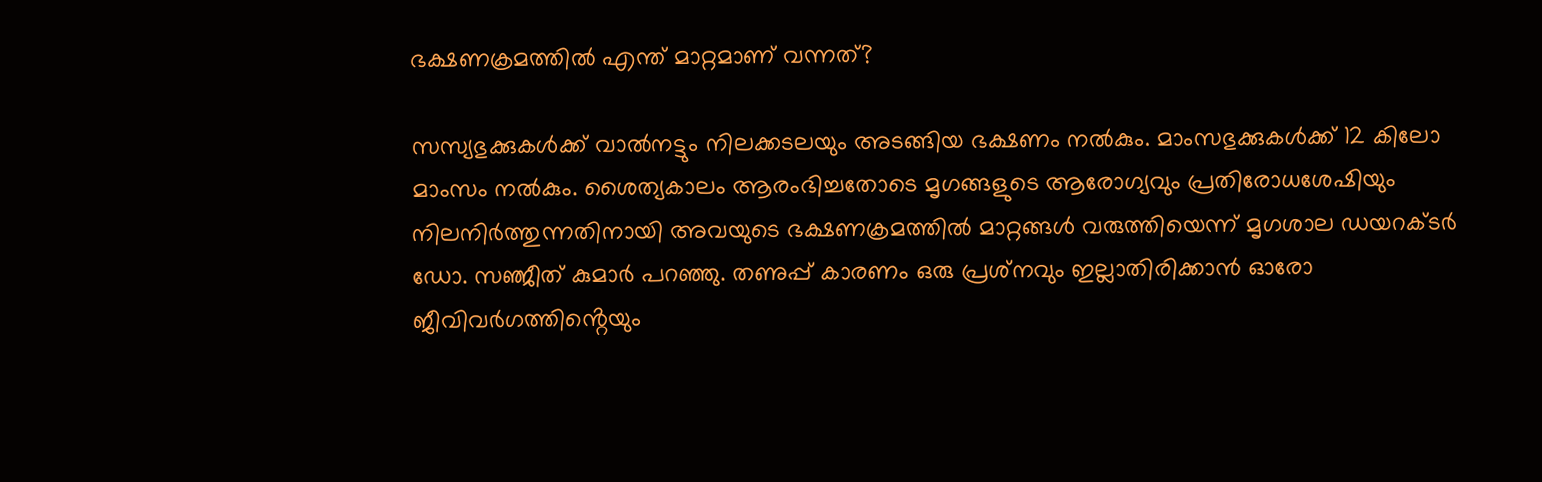ഭക്ഷണക്രമത്തിൽ എന്ത് മാറ്റമാണ് വന്നത്?

സസ്യഭുക്കുകൾക്ക് വാൽനട്ടും നിലക്കടലയും അടങ്ങിയ ഭക്ഷണം നൽകും. മാംസഭുക്കുകൾക്ക് 12 കിലോ മാംസം നൽകും. ശൈത്യകാലം ആരംഭിച്ചതോടെ മൃഗങ്ങളുടെ ആരോഗ്യവും പ്രതിരോധശേഷിയും നിലനിർത്തുന്നതിനായി അവയുടെ ഭക്ഷണക്രമത്തിൽ മാറ്റങ്ങൾ വരുത്തിയെന്ന് മൃഗശാല ഡയറക്‌ടർ ഡോ. സഞ്ജീത് കുമാർ പറഞ്ഞു. തണുപ്പ് കാരണം ഒരു പ്രശ്‌നവും ഇല്ലാതിരിക്കാന്‍ ഓരോ ജീവിവർഗത്തിൻ്റെയും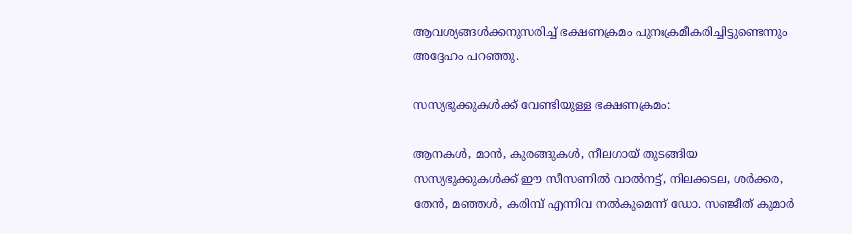ആവശ്യങ്ങൾക്കനുസരിച്ച് ഭക്ഷണക്രമം പുനഃക്രമീകരിച്ചിട്ടുണ്ടെന്നും അദ്ദേഹം പറഞ്ഞു.

സസ്യഭുക്കുകൾക്ക് വേണ്ടിയുള്ള ഭക്ഷണക്രമം:

ആനകൾ, മാൻ, കുരങ്ങുകൾ, നീലഗായ് തുടങ്ങിയ സസ്യഭുക്കുകൾക്ക് ഈ സീസണിൽ വാൽനട്ട്, നിലക്കടല, ശർക്കര, തേൻ, മഞ്ഞൾ, കരിമ്പ് എന്നിവ നൽകുമെന്ന് ഡോ. സഞ്ജീത് കുമാർ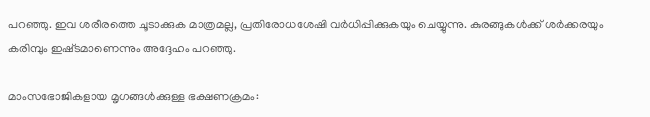പറഞ്ഞു. ഇവ ശരീരത്തെ ചൂടാക്കുക മാത്രമല്ല, പ്രതിരോധശേഷി വർധിപ്പിക്കുകയും ചെയ്യുന്നു. കുരങ്ങുകൾക്ക് ശർക്കരയും കരിമ്പും ഇഷ്‌ടമാണെന്നും അദ്ദേഹം പറഞ്ഞു.

മാംസഭോജികളായ മൃഗങ്ങൾക്കുള്ള ഭക്ഷണക്രമം: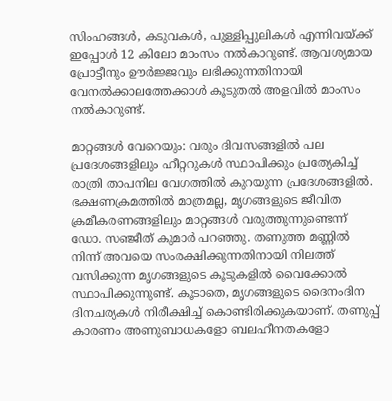സിംഹങ്ങൾ, കടുവകൾ, പുള്ളിപ്പുലികൾ എന്നിവയ്ക്ക് ഇപ്പോൾ 12 കിലോ മാംസം നൽകാറുണ്ട്. ആവശ്യമായ പ്രോട്ടീനും ഊർജ്ജവും ലഭിക്കുന്നതിനായി വേനൽക്കാലത്തേക്കാൾ കൂടുതൽ അളവിൽ മാംസം നൽകാറുണ്ട്.

മാറ്റങ്ങള്‍ വേറെയും: വരും ദിവസങ്ങളിൽ പല പ്രദേശങ്ങളിലും ഹീറ്ററുകൾ സ്ഥാപിക്കും പ്രത്യേകിച്ച് രാത്രി താപനില വേഗത്തിൽ കുറയുന്ന പ്രദേശങ്ങളിൽ. ഭക്ഷണക്രമത്തിൽ മാത്രമല്ല, മൃഗങ്ങളുടെ ജീവിത ക്രമീകരണങ്ങളിലും മാറ്റങ്ങൾ വരുത്തുന്നുണ്ടെന്ന് ഡോ. സഞ്ജീത് കുമാർ പറഞ്ഞു. തണുത്ത മണ്ണിൽ നിന്ന് അവയെ സംരക്ഷിക്കുന്നതിനായി നിലത്ത് വസിക്കുന്ന മൃഗങ്ങളുടെ കൂടുകളിൽ വൈക്കോൽ സ്ഥാപിക്കുന്നുണ്ട്. കൂടാതെ, മൃഗങ്ങളുടെ ദൈനംദിന ദിനചര്യകൾ നിരീക്ഷിച്ച് കൊണ്ടിരിക്കുകയാണ്. തണുപ്പ് കാരണം അണുബാധകളോ ബലഹീനതകളോ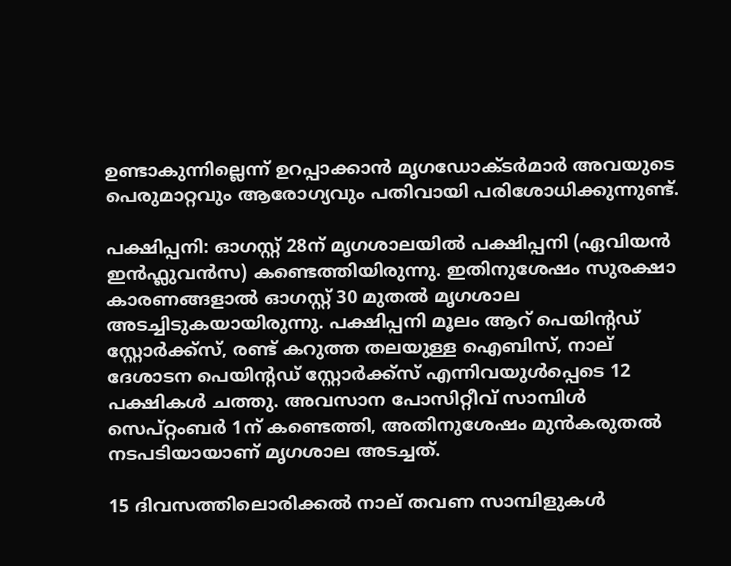ഉണ്ടാകുന്നില്ലെന്ന് ഉറപ്പാക്കാൻ മൃഗഡോക്‌ടർമാർ അവയുടെ പെരുമാറ്റവും ആരോഗ്യവും പതിവായി പരിശോധിക്കുന്നുണ്ട്.

പക്ഷിപ്പനി: ഓഗസ്റ്റ് 28ന് മൃഗശാലയിൽ പക്ഷിപ്പനി (ഏവിയൻ ഇൻഫ്ലുവൻസ) കണ്ടെത്തിയിരുന്നു. ഇതിനുശേഷം സുരക്ഷാ കാരണങ്ങളാൽ ഓഗസ്റ്റ് 30 മുതൽ മൃഗശാല അടച്ചിടുകയായിരുന്നു. പക്ഷിപ്പനി മൂലം ആറ് പെയിൻ്റഡ് സ്റ്റോർക്ക്‌സ്, രണ്ട് കറുത്ത തലയുള്ള ഐബിസ്, നാല് ദേശാടന പെയിൻ്റഡ് സ്റ്റോർക്ക്‌സ് എന്നിവയുൾപ്പെടെ 12 പക്ഷികൾ ചത്തു. അവസാന പോസിറ്റീവ് സാമ്പിൾ സെപ്റ്റംബർ 1ന് കണ്ടെത്തി, അതിനുശേഷം മുൻകരുതൽ നടപടിയായാണ് മൃഗശാല അടച്ചത്.

15 ദിവസത്തിലൊരിക്കൽ നാല് തവണ സാമ്പിളുകൾ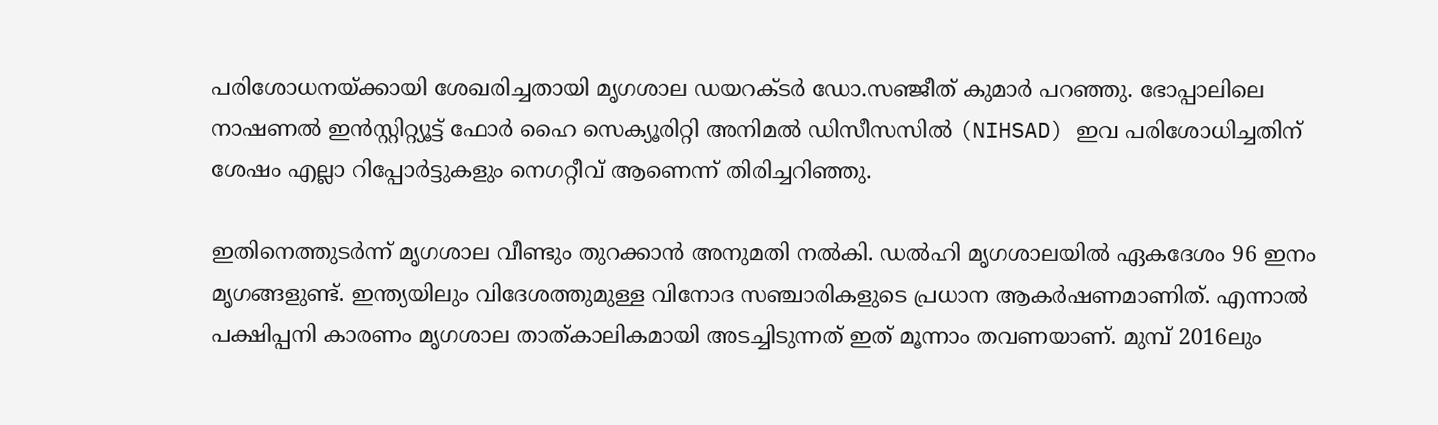പരിശോധനയ്ക്കായി ശേഖരിച്ചതായി മൃഗശാല ഡയറക്‌ടർ ഡോ.സഞ്ജീത് കുമാർ പറഞ്ഞു. ഭോപ്പാലിലെ നാഷണൽ ഇൻസ്റ്റിറ്റ്യൂട്ട് ഫോർ ഹൈ സെക്യൂരിറ്റി അനിമൽ ഡിസീസസിൽ (NIHSAD) ഇവ പരിശോധിച്ചതിന് ശേഷം എല്ലാ റിപ്പോർട്ടുകളും നെഗറ്റീവ് ആണെന്ന് തിരിച്ചറിഞ്ഞു.

ഇതിനെത്തുടർന്ന് മൃഗശാല വീണ്ടും തുറക്കാൻ അനുമതി നൽകി. ഡൽഹി മൃഗശാലയിൽ ഏകദേശം 96 ഇനം മൃഗങ്ങളുണ്ട്. ഇന്ത്യയിലും വിദേശത്തുമുള്ള വിനോദ സഞ്ചാരികളുടെ പ്രധാന ആകർഷണമാണിത്. എന്നാല്‍ പക്ഷിപ്പനി കാരണം മൃഗശാല താത്‌കാലികമായി അടച്ചിടുന്നത് ഇത് മൂന്നാം തവണയാണ്. മുമ്പ് 2016ലും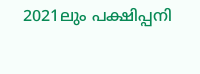2021ലും പക്ഷിപ്പനി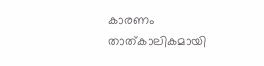കാരണം താത്‌കാലികമായി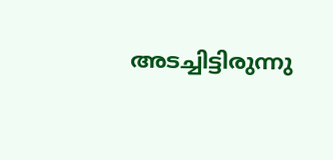അടച്ചിട്ടിരുന്നു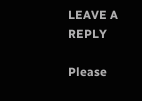LEAVE A REPLY

Please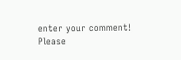enter your comment!
Please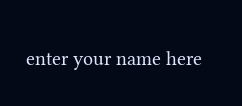enter your name here